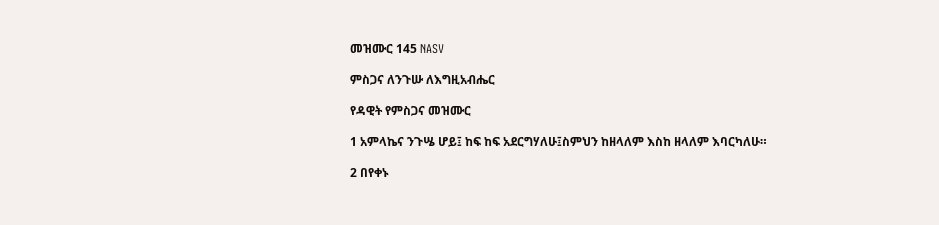መዝሙር 145 NASV

ምስጋና ለንጉሡ ለእግዚአብሔር

የዳዊት የምስጋና መዝሙር

1 አምላኬና ንጉሤ ሆይ፤ ከፍ ከፍ አደርግሃለሁ፤ስምህን ከዘላለም እስከ ዘላለም እባርካለሁ።

2 በየቀኑ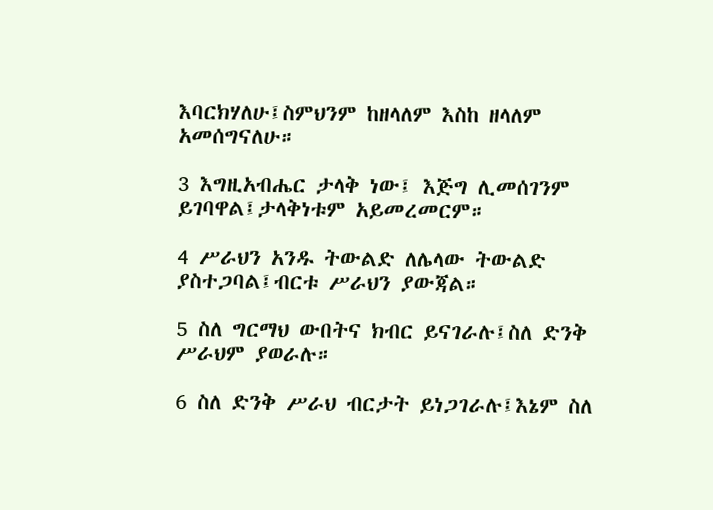እባርክሃለሁ፤ስምህንም ከዘላለም እስከ ዘላለም አመሰግናለሁ።

3 እግዚአብሔር ታላቅ ነው፤ እጅግ ሊመሰገንም ይገባዋል፤ታላቅነቱም አይመረመርም።

4 ሥራህን አንዱ ትውልድ ለሌላው ትውልድ ያስተጋባል፤ብርቱ ሥራህን ያውጃል።

5 ስለ ግርማህ ውበትና ክብር ይናገራሉ፤ስለ ድንቅ ሥራህም ያወራሉ።

6 ስለ ድንቅ ሥራህ ብርታት ይነጋገራሉ፤እኔም ስለ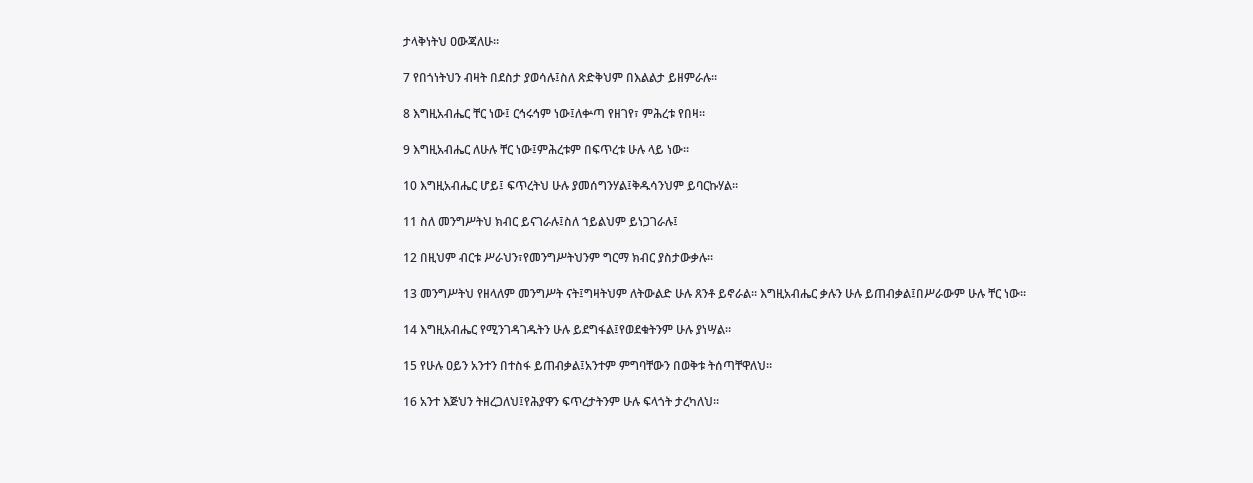ታላቅነትህ ዐውጃለሁ።

7 የበጎነትህን ብዛት በደስታ ያወሳሉ፤ስለ ጽድቅህም በእልልታ ይዘምራሉ።

8 እግዚአብሔር ቸር ነው፤ ርኅሩኅም ነው፤ለቍጣ የዘገየ፣ ምሕረቱ የበዛ።

9 እግዚአብሔር ለሁሉ ቸር ነው፤ምሕረቱም በፍጥረቱ ሁሉ ላይ ነው።

10 እግዚአብሔር ሆይ፤ ፍጥረትህ ሁሉ ያመሰግንሃል፤ቅዱሳንህም ይባርኩሃል።

11 ስለ መንግሥትህ ክብር ይናገራሉ፤ስለ ኀይልህም ይነጋገራሉ፤

12 በዚህም ብርቱ ሥራህን፣የመንግሥትህንም ግርማ ክብር ያስታውቃሉ።

13 መንግሥትህ የዘላለም መንግሥት ናት፤ግዛትህም ለትውልድ ሁሉ ጸንቶ ይኖራል። እግዚአብሔር ቃሉን ሁሉ ይጠብቃል፤በሥራውም ሁሉ ቸር ነው።

14 እግዚአብሔር የሚንገዳገዱትን ሁሉ ይደግፋል፤የወደቁትንም ሁሉ ያነሣል።

15 የሁሉ ዐይን አንተን በተስፋ ይጠብቃል፤አንተም ምግባቸውን በወቅቱ ትሰጣቸዋለህ።

16 አንተ እጅህን ትዘረጋለህ፤የሕያዋን ፍጥረታትንም ሁሉ ፍላጎት ታረካለህ።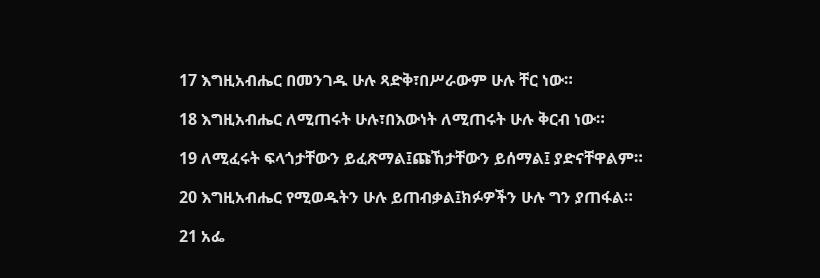17 እግዚአብሔር በመንገዱ ሁሉ ጻድቅ፣በሥራውም ሁሉ ቸር ነው።

18 እግዚአብሔር ለሚጠሩት ሁሉ፣በእውነት ለሚጠሩት ሁሉ ቅርብ ነው።

19 ለሚፈሩት ፍላጎታቸውን ይፈጽማል፤ጩኸታቸውን ይሰማል፤ ያድናቸዋልም።

20 እግዚአብሔር የሚወዱትን ሁሉ ይጠብቃል፤ክፉዎችን ሁሉ ግን ያጠፋል።

21 አፌ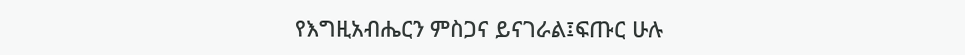የእግዚአብሔርን ምስጋና ይናገራል፤ፍጡር ሁሉ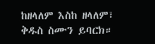ከዘላለም እስከ ዘላለም፣ ቅዱስ ስሙን ይባርክ።